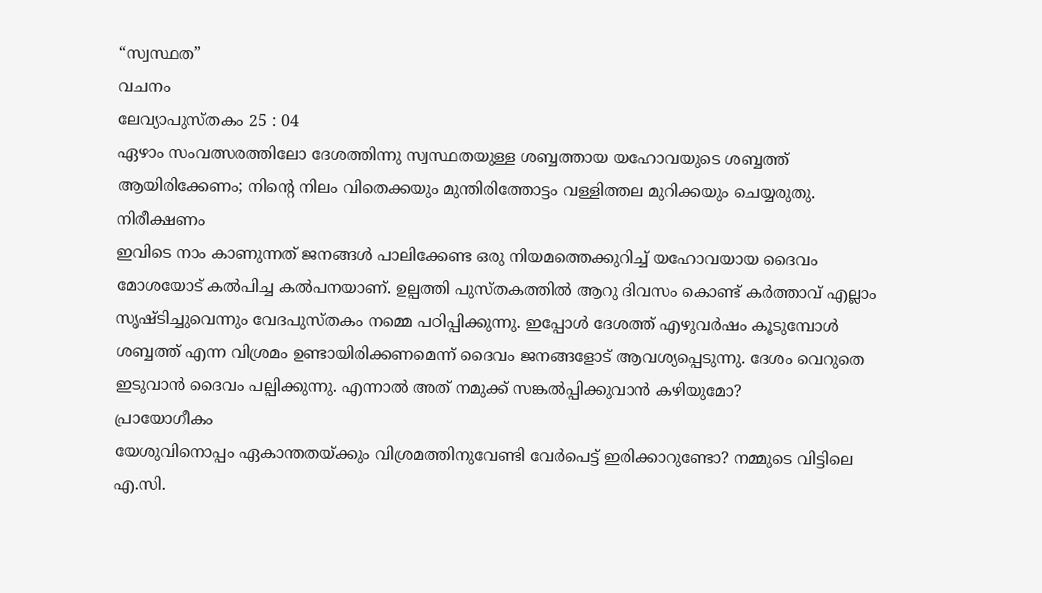“സ്വസ്ഥത”
വചനം
ലേവ്യാപുസ്തകം 25 : 04
ഏഴാം സംവത്സരത്തിലോ ദേശത്തിന്നു സ്വസ്ഥതയുള്ള ശബ്ബത്തായ യഹോവയുടെ ശബ്ബത്ത് ആയിരിക്കേണം; നിന്റെ നിലം വിതെക്കയും മുന്തിരിത്തോട്ടം വള്ളിത്തല മുറിക്കയും ചെയ്യരുതു.
നിരീക്ഷണം
ഇവിടെ നാം കാണുന്നത് ജനങ്ങൾ പാലിക്കേണ്ട ഒരു നിയമത്തെക്കുറിച്ച് യഹോവയായ ദൈവം മോശയോട് കൽപിച്ച കൽപനയാണ്. ഉല്പത്തി പുസ്തകത്തിൽ ആറു ദിവസം കൊണ്ട് കർത്താവ് എല്ലാം സൃഷ്ടിച്ചുവെന്നും വേദപുസ്തകം നമ്മെ പഠിപ്പിക്കുന്നു. ഇപ്പോൾ ദേശത്ത് എഴുവർഷം കൂടുമ്പോൾ ശബ്ബത്ത് എന്ന വിശ്രമം ഉണ്ടായിരിക്കണമെന്ന് ദൈവം ജനങ്ങളോട് ആവശ്യപ്പെടുന്നു. ദേശം വെറുതെ ഇടുവാൻ ദൈവം പല്പിക്കുന്നു. എന്നാൽ അത് നമുക്ക് സങ്കൽപ്പിക്കുവാൻ കഴിയുമോ?
പ്രായോഗീകം
യേശുവിനൊപ്പം ഏകാന്തതയ്ക്കും വിശ്രമത്തിനുവേണ്ടി വേർപെട്ട് ഇരിക്കാറുണ്ടോ? നമ്മുടെ വിട്ടിലെ എ.സി.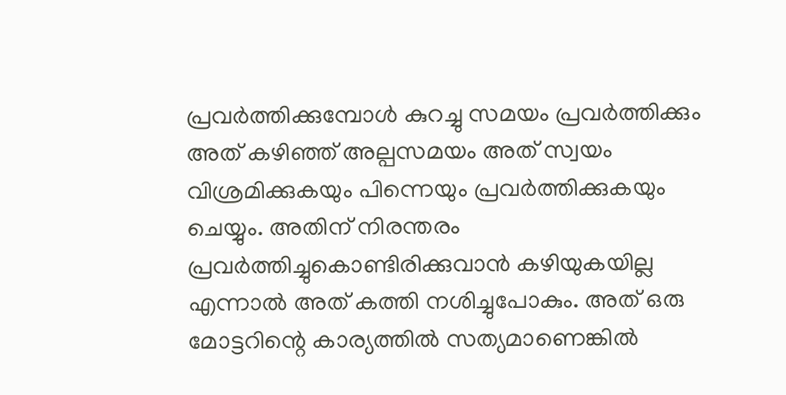പ്രവർത്തിക്കുമ്പോൾ കുറച്ചു സമയം പ്രവർത്തിക്കും അത് കഴിഞ്ഞ് അല്പസമയം അത് സ്വയം വിശ്രമിക്കുകയും പിന്നെയും പ്രവർത്തിക്കുകയും ചെയ്യും. അതിന് നിരന്തരം പ്രവർത്തിച്ചുകൊണ്ടിരിക്കുവാൻ കഴിയുകയില്ല എന്നാൽ അത് കത്തി നശിച്ചുപോകും. അത് ഒരു മോട്ടറിന്റെ കാര്യത്തിൽ സത്യമാണെങ്കിൽ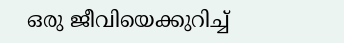ഒരു ജീവിയെക്കുറിച്ച്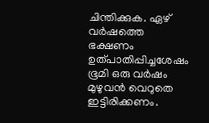ചിന്തിക്കുക. ഏഴ് വർഷത്തെ ഭക്ഷണം ഉത്പാതിപ്പിച്ചശേഷം ഭൂമി ഒരു വർഷം മുഴുവൻ വെറുതെ ഇട്ടിരിക്കണം.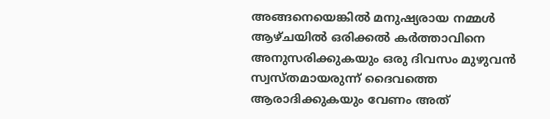അങ്ങനെയെങ്കിൽ മനുഷ്യരായ നമ്മൾ ആഴ്ചയിൽ ഒരിക്കൽ കർത്താവിനെ അനുസരിക്കുകയും ഒരു ദിവസം മുഴുവൻ സ്വസ്തമായരുന്ന് ദൈവത്തെ ആരാദിക്കുകയും വേണം അത്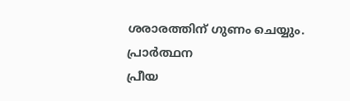ശരാരത്തിന് ഗുണം ചെയ്യും.
പ്രാർത്ഥന
പ്രീയ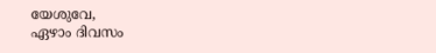യേശുവേ,
ഏഴാം ദിവസം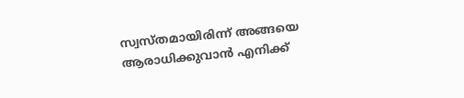സ്വസ്തമായിരിന്ന് അങ്ങയെ ആരാധിക്കുവാൻ എനിക്ക്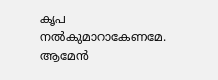കൃപ നൽകുമാറാകേണമേ. ആമേൻ